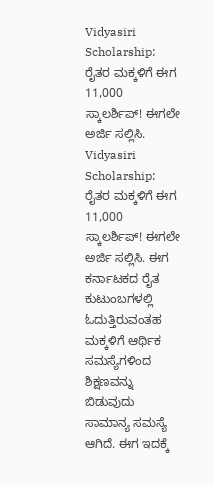Vidyasiri Scholarship: ರೈತರ ಮಕ್ಕಳಿಗೆ ಈಗ 11,000 ಸ್ಕಾಲರ್ಶಿಪ್! ಈಗಲೇ ಅರ್ಜಿ ಸಲ್ಲಿಸಿ.
Vidyasiri Scholarship: ರೈತರ ಮಕ್ಕಳಿಗೆ ಈಗ 11,000 ಸ್ಕಾಲರ್ಶಿಪ್! ಈಗಲೇ ಅರ್ಜಿ ಸಲ್ಲಿಸಿ. ಈಗ ಕರ್ನಾಟಕದ ರೈತ ಕುಟುಂಬಗಳಲ್ಲಿ ಓದುತ್ತಿರುವಂತಹ ಮಕ್ಕಳಿಗೆ ಆರ್ಥಿಕ ಸಮಸ್ಯೆಗಳಿಂದ ಶಿಕ್ಷಣವನ್ನು ಬಿಡುವುದು ಸಾಮಾನ್ಯ ಸಮಸ್ಯೆ ಆಗಿದೆ. ಈಗ ಇದಕ್ಕೆ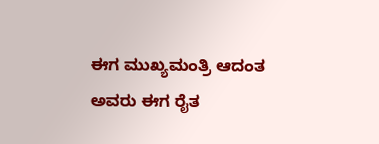ಈಗ ಮುಖ್ಯಮಂತ್ರಿ ಆದಂತ ಅವರು ಈಗ ರೈತ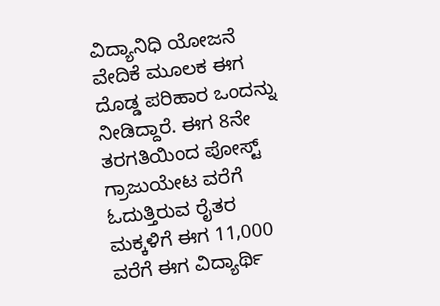ವಿದ್ಯಾನಿಧಿ ಯೋಜನೆ ವೇದಿಕೆ ಮೂಲಕ ಈಗ ದೊಡ್ಡ ಪರಿಹಾರ ಒಂದನ್ನು ನೀಡಿದ್ದಾರೆ. ಈಗ 8ನೇ ತರಗತಿಯಿಂದ ಪೋಸ್ಟ್ ಗ್ರಾಜುಯೇಟ ವರೆಗೆ ಓದುತ್ತಿರುವ ರೈತರ ಮಕ್ಕಳಿಗೆ ಈಗ 11,000 ವರೆಗೆ ಈಗ ವಿದ್ಯಾರ್ಥಿ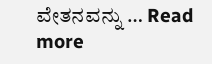ವೇತನವನ್ನು … Read more